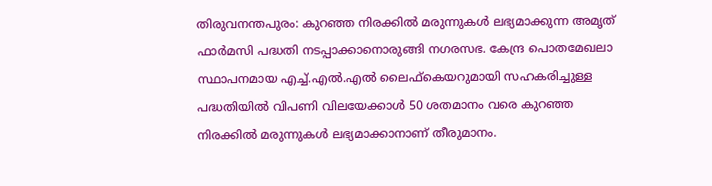തിരുവനന്തപുരം: കുറഞ്ഞ നിരക്കിൽ മരുന്നുകൾ ലഭ്യമാക്കുന്ന അമൃത് ഫാർമസി പദ്ധതി നടപ്പാക്കാനൊരുങ്ങി നഗരസഭ. കേന്ദ്ര പൊതമേഖലാ സ്ഥാപനമായ എച്ച്.എൽ.എൽ ലൈഫ്കെയറുമായി സഹകരിച്ചുള്ള പദ്ധതിയിൽ വിപണി വിലയേക്കാൾ 50 ശതമാനം വരെ കുറഞ്ഞ നിരക്കിൽ മരുന്നുകൾ ലഭ്യമാക്കാനാണ് തീരുമാനം.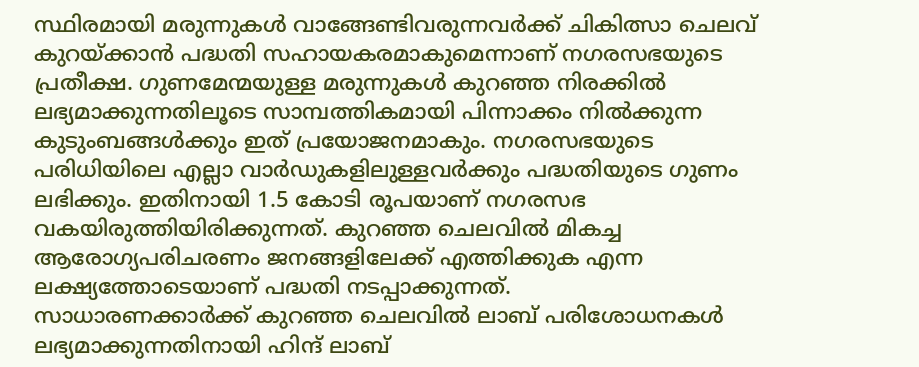സ്ഥിരമായി മരുന്നുകൾ വാങ്ങേണ്ടിവരുന്നവർക്ക് ചികിത്സാ ചെലവ് കുറയ്ക്കാൻ പദ്ധതി സഹായകരമാകുമെന്നാണ് നഗരസഭയുടെ പ്രതീക്ഷ. ഗുണമേന്മയുള്ള മരുന്നുകൾ കുറഞ്ഞ നിരക്കിൽ ലഭ്യമാക്കുന്നതിലൂടെ സാമ്പത്തികമായി പിന്നാക്കം നിൽക്കുന്ന കുടുംബങ്ങൾക്കും ഇത് പ്രയോജനമാകും. നഗരസഭയുടെ പരിധിയിലെ എല്ലാ വാർഡുകളിലുള്ളവർക്കും പദ്ധതിയുടെ ഗുണം ലഭിക്കും. ഇതിനായി 1.5 കോടി രൂപയാണ് നഗരസഭ വകയിരുത്തിയിരിക്കുന്നത്. കുറഞ്ഞ ചെലവിൽ മികച്ച ആരോഗ്യപരിചരണം ജനങ്ങളിലേക്ക് എത്തിക്കുക എന്ന ലക്ഷ്യത്തോടെയാണ് പദ്ധതി നടപ്പാക്കുന്നത്.
സാധാരണക്കാർക്ക് കുറഞ്ഞ ചെലവിൽ ലാബ് പരിശോധനകൾ ലഭ്യമാക്കുന്നതിനായി ഹിന്ദ് ലാബ്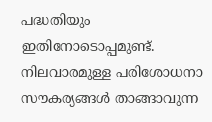പദ്ധതിയും ഇതിനോടൊപ്പമുണ്ട്. നിലവാരമുള്ള പരിശോധനാ സൗകര്യങ്ങൾ താങ്ങാവുന്ന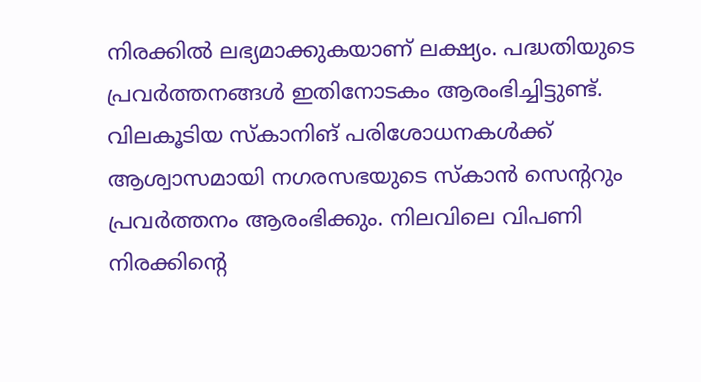നിരക്കിൽ ലഭ്യമാക്കുകയാണ് ലക്ഷ്യം. പദ്ധതിയുടെ പ്രവർത്തനങ്ങൾ ഇതിനോടകം ആരംഭിച്ചിട്ടുണ്ട്.
വിലകൂടിയ സ്കാനിങ് പരിശോധനകൾക്ക് ആശ്വാസമായി നഗരസഭയുടെ സ്കാൻ സെന്ററും പ്രവർത്തനം ആരംഭിക്കും. നിലവിലെ വിപണി നിരക്കിന്റെ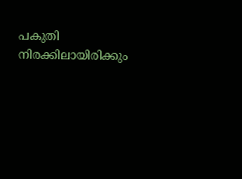പകുതി നിരക്കിലായിരിക്കും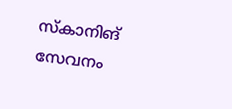സ്കാനിങ് സേവനം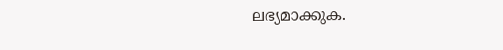ലഭ്യമാക്കുക.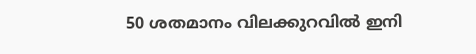50 ശതമാനം വിലക്കുറവിൽ ഇനി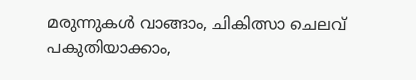മരുന്നുകൾ വാങ്ങാം, ചികിത്സാ ചെലവ് പകുതിയാക്കാം,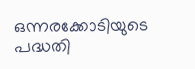ഒന്നരക്കോടിയുടെ പദ്ധതി